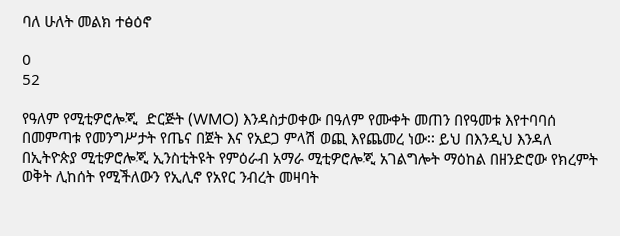ባለ ሁለት መልክ ተፅዕኖ

0
52

የዓለም የሚቲዎሮሎጂ  ድርጅት (WMO) እንዳስታወቀው በዓለም የሙቀት መጠን በየዓመቱ እየተባባሰ በመምጣቱ የመንግሥታት የጤና በጀት እና የአደጋ ምላሽ ወጪ እየጨመረ ነው፡፡ ይህ በእንዲህ እንዳለ በኢትዮጵያ ሚቲዎሮሎጂ ኢንስቲትዩት የምዕራብ አማራ ሚቲዎሮሎጂ አገልግሎት ማዕከል በዘንድሮው የክረምት ወቅት ሊከሰት የሚችለውን የኢሊኖ የአየር ንብረት መዛባት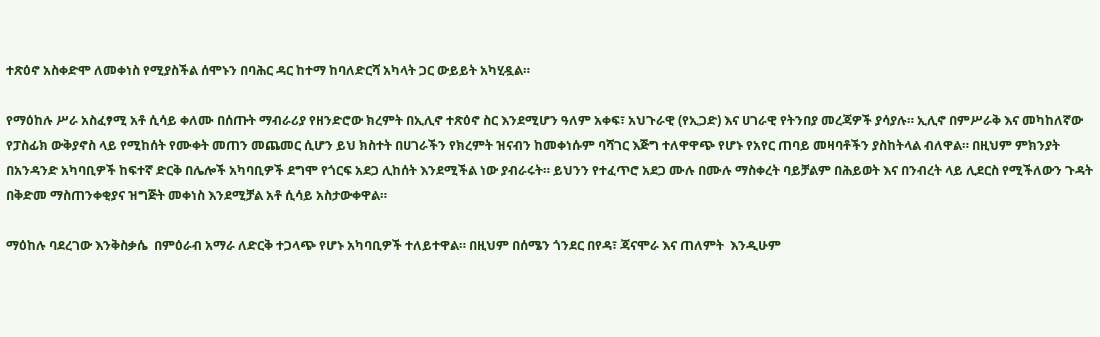ተጽዕኖ አስቀድሞ ለመቀነስ የሚያስችል ሰሞኑን በባሕር ዳር ከተማ ከባለድርሻ አካላት ጋር ውይይት አካሂዷል።

የማዕከሉ ሥራ አስፈፃሚ አቶ ሲሳይ ቀለሙ በሰጡት ማብራሪያ የዘንድሮው ክረምት በኢሊኖ ተጽዕኖ ስር እንደሚሆን ዓለም አቀፍ፣ አህጉራዊ (የኢጋድ) እና ሀገራዊ የትንበያ መረጃዎች ያሳያሉ። ኢሊኖ በምሥራቅ እና መካከለኛው የፓስፊክ ውቅያኖስ ላይ የሚከሰት የሙቀት መጠን መጨመር ሲሆን ይህ ክስተት በሀገራችን የክረምት ዝናብን ከመቀነሱም ባሻገር እጅግ ተለዋዋጭ የሆኑ የአየር ጠባይ መዛባቶችን ያስከትላል ብለዋል። በዚህም ምክንያት በአንዳንድ አካባቢዎች ከፍተኛ ድርቅ በሌሎች አካባቢዎች ደግሞ የጎርፍ አደጋ ሊከሰት እንደሚችል ነው ያብራሩት። ይህንን የተፈጥሮ አደጋ ሙሉ በሙሉ ማስቀረት ባይቻልም በሕይወት እና በንብረት ላይ ሊደርስ የሚችለውን ጉዳት በቅድመ ማስጠንቀቂያና ዝግጅት መቀነስ እንደሚቻል አቶ ሲሳይ አስታውቀዋል።

ማዕከሉ ባደረገው እንቅስቃሴ  በምዕራብ አማራ ለድርቅ ተጋላጭ የሆኑ አካባቢዎች ተለይተዋል። በዚህም በሰሜን ጎንደር በየዳ፣ ጃናሞራ እና ጠለምት  እንዲሁም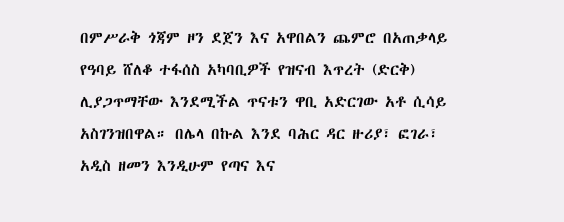በምሥራቅ ጎጃም ዞን ደጀን እና አዋበልን ጨምሮ በአጠቃላይ የዓባይ ሸለቆ ተፋሰስ አካባቢዎች የዝናብ እጥረት (ድርቅ) ሊያጋጥማቸው እንደሚችል ጥናቱን ዋቢ አድርገው አቶ ሲሳይ  አስገንዝበዋል። በሌላ በኩል እንደ ባሕር ዳር ዙሪያ፣ ፎገራ፣ አዲስ ዘመን እንዲሁም የጣና እና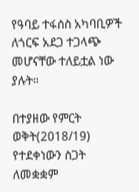የዓባይ ተፋሰስ አካባቢዎች ለጎርፍ አደጋ ተጋላጭ መሆናቸው ተለይቷል ነው ያሉት።

በተያዘው የምርት ወቅት(2018/19) የተደቀነውን ስጋት ለመቋቋም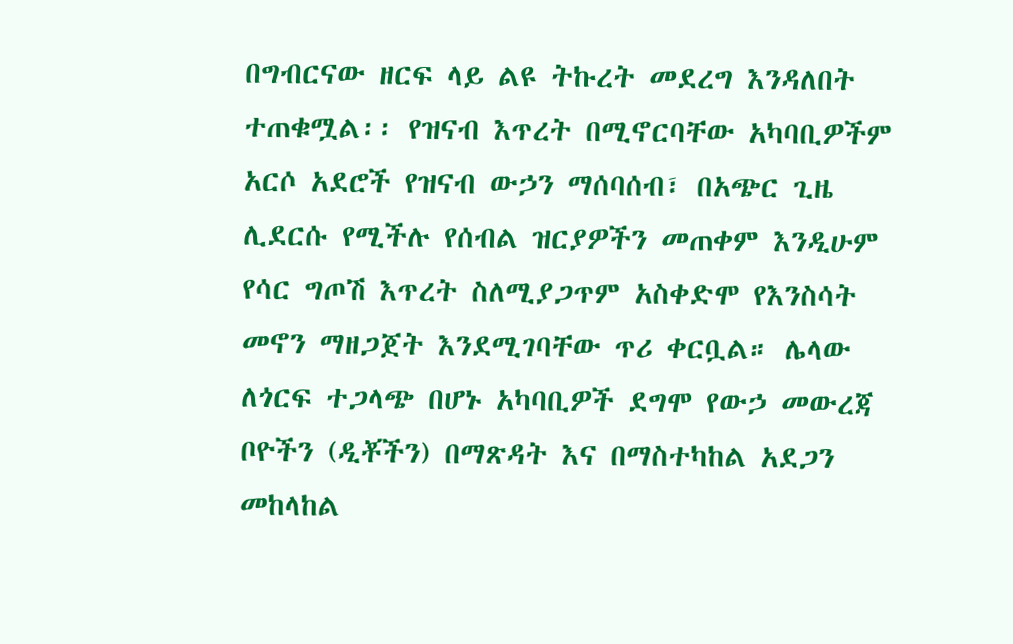በግብርናው ዘርፍ ላይ ልዩ ትኩረት መደረግ እንዳለበት ተጠቁሟል፡፡ የዝናብ እጥረት በሚኖርባቸው አካባቢዎችም አርሶ አደሮች የዝናብ ውኃን ማሰባሰብ፣ በአጭር ጊዜ ሊደርሱ የሚችሉ የሰብል ዝርያዎችን መጠቀም እንዲሁም የሳር ግጦሽ እጥረት ስለሚያጋጥም አስቀድሞ የእንስሳት መኖን ማዘጋጀት እንደሚገባቸው ጥሪ ቀርቧል። ሌላው  ለጎርፍ ተጋላጭ በሆኑ አካባቢዎች ደግሞ የውኃ መውረጃ ቦዮችን (ዲቾችን) በማጽዳት እና በማስተካከል አደጋን መከላከል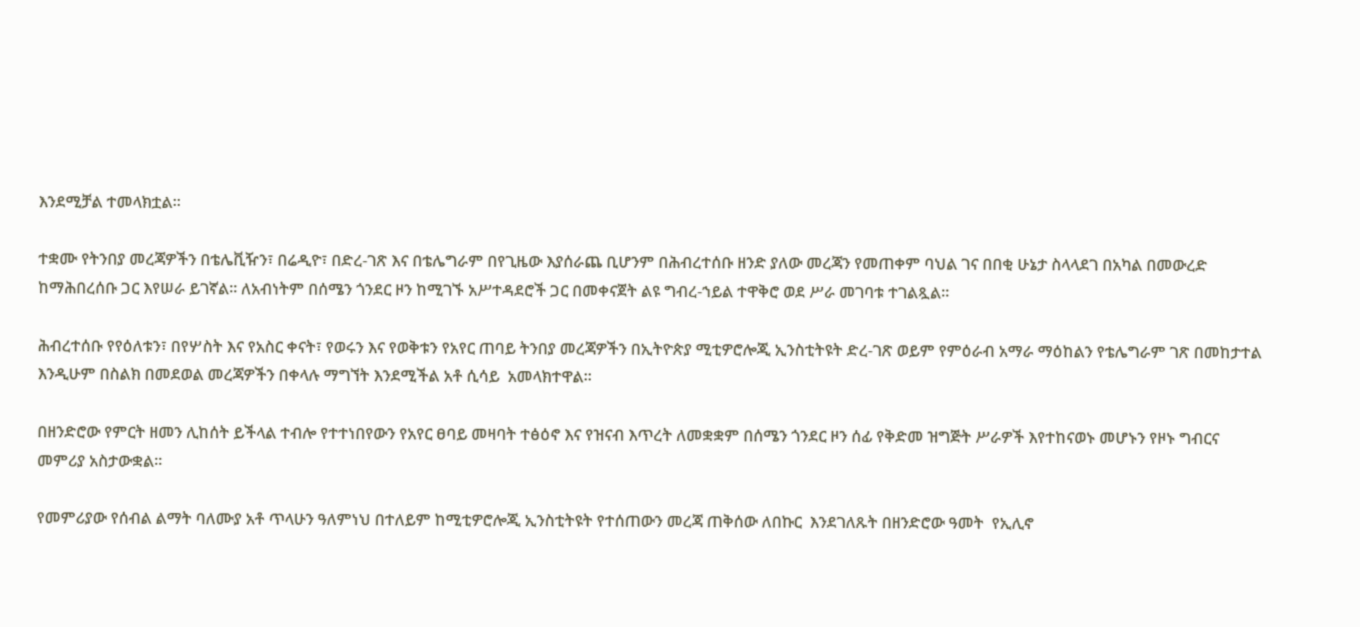እንደሚቻል ተመላክቷል።

ተቋሙ የትንበያ መረጃዎችን በቴሌቪዥን፣ በሬዲዮ፣ በድረ-ገጽ እና በቴሌግራም በየጊዜው እያሰራጨ ቢሆንም በሕብረተሰቡ ዘንድ ያለው መረጃን የመጠቀም ባህል ገና በበቂ ሁኔታ ስላላደገ በአካል በመውረድ ከማሕበረሰቡ ጋር እየሠራ ይገኛል። ለአብነትም በሰሜን ጎንደር ዞን ከሚገኙ አሥተዳደሮች ጋር በመቀናጀት ልዩ ግብረ-ኀይል ተዋቅሮ ወደ ሥራ መገባቱ ተገልጿል።

ሕብረተሰቡ የየዕለቱን፣ በየሦስት እና የአስር ቀናት፣ የወሩን እና የወቅቱን የአየር ጠባይ ትንበያ መረጃዎችን በኢትዮጵያ ሚቲዎሮሎጂ ኢንስቲትዩት ድረ-ገጽ ወይም የምዕራብ አማራ ማዕከልን የቴሌግራም ገጽ በመከታተል እንዲሁም በስልክ በመደወል መረጃዎችን በቀላሉ ማግኘት እንደሚችል አቶ ሲሳይ  አመላክተዋል።

በዘንድሮው የምርት ዘመን ሊከሰት ይችላል ተብሎ የተተነበየውን የአየር ፀባይ መዛባት ተፅዕኖ እና የዝናብ እጥረት ለመቋቋም በሰሜን ጎንደር ዞን ሰፊ የቅድመ ዝግጅት ሥራዎች እየተከናወኑ መሆኑን የዞኑ ግብርና መምሪያ አስታውቋል።

የመምሪያው የሰብል ልማት ባለሙያ አቶ ጥላሁን ዓለምነህ በተለይም ከሚቲዎሮሎጂ ኢንስቲትዩት የተሰጠውን መረጃ ጠቅሰው ለበኩር  እንደገለጹት በዘንድሮው ዓመት  የኢሊኖ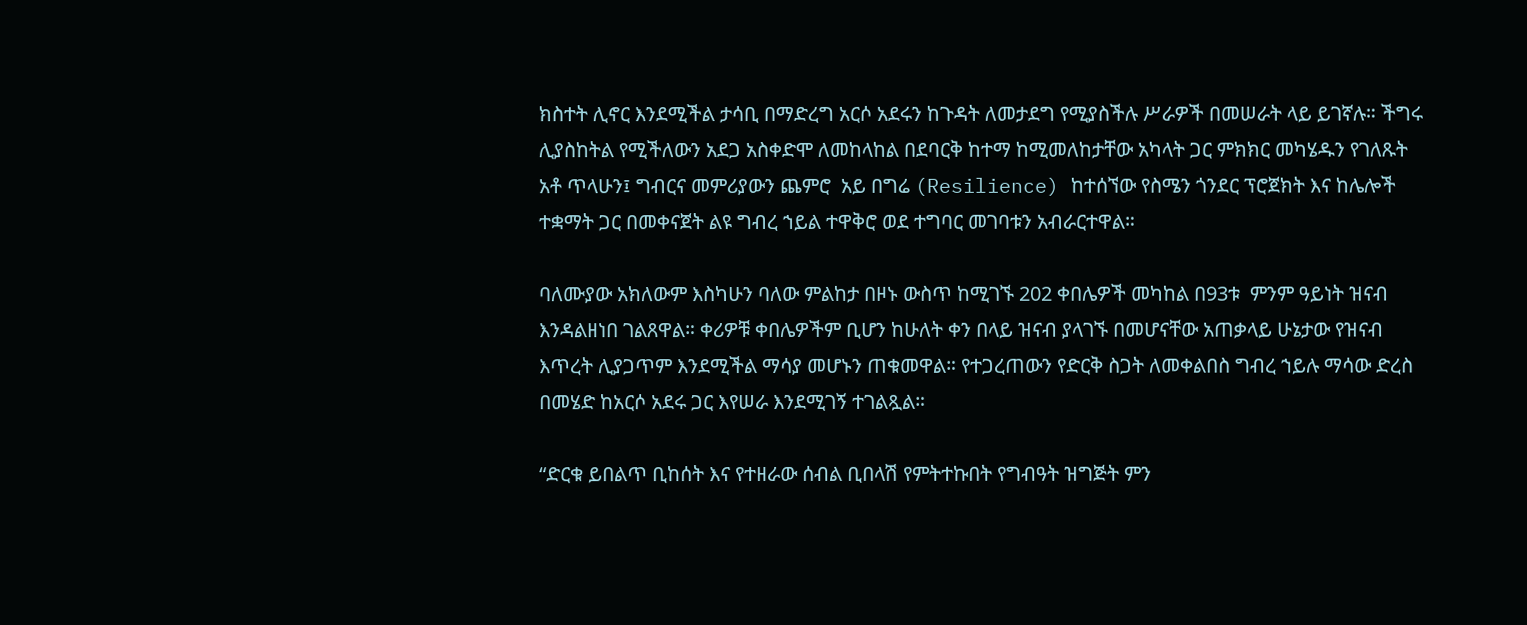ክስተት ሊኖር እንደሚችል ታሳቢ በማድረግ አርሶ አደሩን ከጉዳት ለመታደግ የሚያስችሉ ሥራዎች በመሠራት ላይ ይገኛሉ። ችግሩ ሊያስከትል የሚችለውን አደጋ አስቀድሞ ለመከላከል በደባርቅ ከተማ ከሚመለከታቸው አካላት ጋር ምክክር መካሄዱን የገለጹት አቶ ጥላሁን፤ ግብርና መምሪያውን ጨምሮ  አይ በግሬ (Resilience) ከተሰኘው የስሜን ጎንደር ፕሮጀክት እና ከሌሎች ተቋማት ጋር በመቀናጀት ልዩ ግብረ ኀይል ተዋቅሮ ወደ ተግባር መገባቱን አብራርተዋል።

ባለሙያው አክለውም እስካሁን ባለው ምልከታ በዞኑ ውስጥ ከሚገኙ 202 ቀበሌዎች መካከል በ93ቱ  ምንም ዓይነት ዝናብ እንዳልዘነበ ገልጸዋል። ቀሪዎቹ ቀበሌዎችም ቢሆን ከሁለት ቀን በላይ ዝናብ ያላገኙ በመሆናቸው አጠቃላይ ሁኔታው የዝናብ እጥረት ሊያጋጥም እንደሚችል ማሳያ መሆኑን ጠቁመዋል። የተጋረጠውን የድርቅ ስጋት ለመቀልበስ ግብረ ኀይሉ ማሳው ድረስ በመሄድ ከአርሶ አደሩ ጋር እየሠራ እንደሚገኝ ተገልጿል።

“ድርቁ ይበልጥ ቢከሰት እና የተዘራው ሰብል ቢበላሽ የምትተኩበት የግብዓት ዝግጅት ምን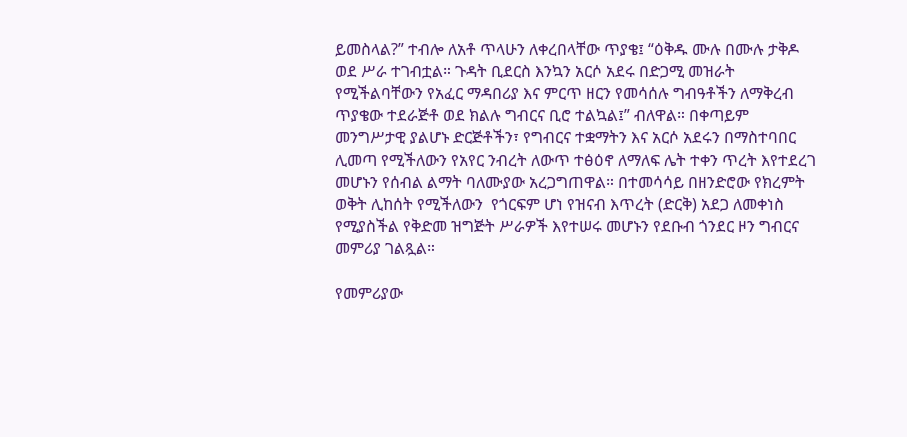ይመስላል?” ተብሎ ለአቶ ጥላሁን ለቀረበላቸው ጥያቄ፤ “ዕቅዱ ሙሉ በሙሉ ታቅዶ ወደ ሥራ ተገብቷል። ጉዳት ቢደርስ እንኳን አርሶ አደሩ በድጋሚ መዝራት የሚችልባቸውን የአፈር ማዳበሪያ እና ምርጥ ዘርን የመሳሰሉ ግብዓቶችን ለማቅረብ ጥያቄው ተደራጅቶ ወደ ክልሉ ግብርና ቢሮ ተልኳል፤” ብለዋል። በቀጣይም መንግሥታዊ ያልሆኑ ድርጅቶችን፣ የግብርና ተቋማትን እና አርሶ አደሩን በማስተባበር ሊመጣ የሚችለውን የአየር ንብረት ለውጥ ተፅዕኖ ለማለፍ ሌት ተቀን ጥረት እየተደረገ መሆኑን የሰብል ልማት ባለሙያው አረጋግጠዋል። በተመሳሳይ በዘንድሮው የክረምት ወቅት ሊከሰት የሚችለውን  የጎርፍም ሆነ የዝናብ እጥረት (ድርቅ) አደጋ ለመቀነስ የሚያስችል የቅድመ ዝግጅት ሥራዎች እየተሠሩ መሆኑን የደቡብ ጎንደር ዞን ግብርና መምሪያ ገልጿል።

የመምሪያው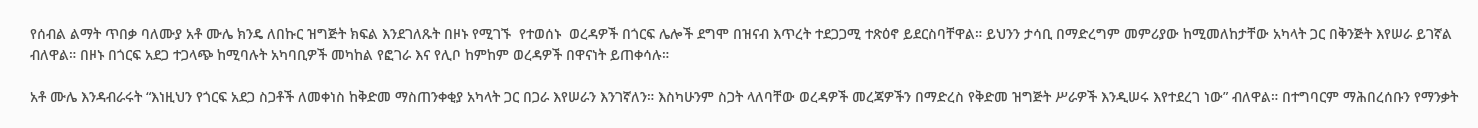የሰብል ልማት ጥበቃ ባለሙያ አቶ ሙሌ ክንዴ ለበኩር ዝግጅት ክፍል እንደገለጹት በዞኑ የሚገኙ  የተወሰኑ  ወረዳዎች በጎርፍ ሌሎች ደግሞ በዝናብ እጥረት ተደጋጋሚ ተጽዕኖ ይደርስባቸዋል። ይህንን ታሳቢ በማድረግም መምሪያው ከሚመለከታቸው አካላት ጋር በቅንጅት እየሠራ ይገኛል ብለዋል። በዞኑ በጎርፍ አደጋ ተጋላጭ ከሚባሉት አካባቢዎች መካከል የፎገራ እና የሊቦ ከምከም ወረዳዎች በዋናነት ይጠቀሳሉ።

አቶ ሙሌ እንዳብራሩት “እነዚህን የጎርፍ አደጋ ስጋቶች ለመቀነስ ከቅድመ ማስጠንቀቂያ አካላት ጋር በጋራ እየሠራን እንገኛለን። እስካሁንም ስጋት ላለባቸው ወረዳዎች መረጃዎችን በማድረስ የቅድመ ዝግጅት ሥራዎች እንዲሠሩ እየተደረገ ነው” ብለዋል። በተግባርም ማሕበረሰቡን የማንቃት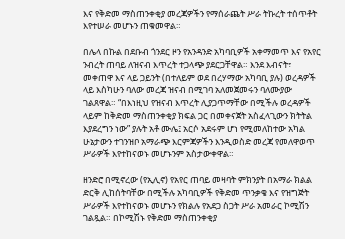እና የቅድመ ማስጠንቀቂያ መረጃዎችን የማሰራጨት ሥራ ትኩረት ተሰጥቶት እየተሠራ መሆኑን ጠቁመዋል።

በሌላ በኩል በደቡብ ጎንደር ዞን የአንዳንድ አካባቢዎች አቀማመጥ እና የአየር ንብረት ጠባይ ለዝናብ እጥረት ተጋላጭ ያደርጋቸዋል። እንደ እብናት፣ መቀጠዋ እና ላይ ጋይንት (በተለይም ወደ በረሃማው አካባቢ ያሉ) ወረዳዎች ላይ እስካሁን ባለው መረጃ ዝናብ በሚገባ አለመጀመሩን ባለሙያው ገልጸዋል። “በእነዚህ የዝናብ እጥረት ሊያጋጥማቸው በሚችሉ ወረዳዎች ላይም ከቅድመ ማስጠንቀቂያ ክፍል ጋር በመቀናጀት አስፈላጊውን ክትትል እያደረግን ነው” ያሉት አቶ ሙሌ፤ አርሶ አደሩም ሆነ የሚመለከተው አካል ሁኔታውን ተገንዝቦ አማራጭ እርምጃዎችን እንዲወስድ መረጃ የመለዋወጥ ሥራዎች እየተከናወኑ መሆኑንም አስታውቀዋል።

ዘንድሮ በሚኖረው (የኢሊኖ) የአየር ጠባይ መዛባት ምክንያት በአማራ ክልል ድርቅ ሊከሰትባቸው በሚችሉ አካባቢዎች የቅድመ ጥንቃቄ እና የዝግጅት ሥራዎች እየተከናወኑ መሆኑን የክልሉ የአደጋ ስጋት ሥራ አመራር ኮሚሽን ገልጿል። በኮሚሽኑ የቅድመ ማስጠንቀቂያ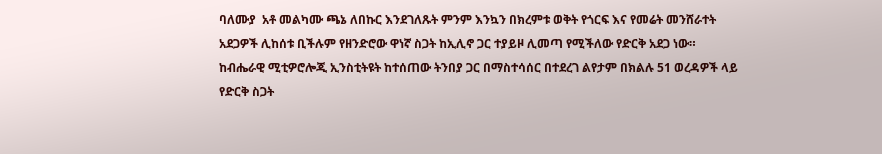ባለሙያ  አቶ መልካሙ ጫኔ ለበኩር እንደገለጹት ምንም እንኳን በክረምቱ ወቅት የጎርፍ እና የመሬት መንሸራተት አደጋዎች ሊከሰቱ ቢችሉም የዘንድሮው ዋነኛ ስጋት ከኢሊኖ ጋር ተያይዞ ሊመጣ የሚችለው የድርቅ አደጋ ነው። ከብሔራዊ ሚቲዎሮሎጂ ኢንስቲትዩት ከተሰጠው ትንበያ ጋር በማስተሳሰር በተደረገ ልየታም በክልሉ 51 ወረዳዎች ላይ የድርቅ ስጋት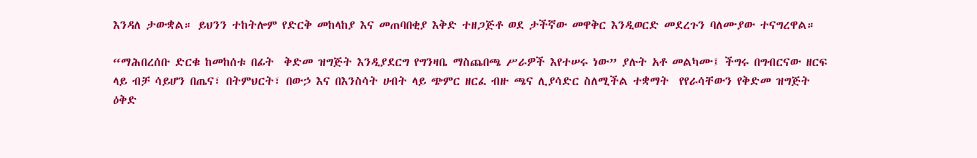እንዳለ ታውቋል። ይህንን ተከትሎም የድርቅ መከላከያ እና መጠባበቂያ እቅድ ተዘጋጅቶ ወደ ታችኛው መዋቅር እንዲወርድ መደረጉን ባለሙያው ተናግረዋል።

“ማሕበረሰቡ ድርቁ ከመከሰቱ በፊት  ቅድመ ዝግጅት እንዲያደርግ የግንዛቤ ማስጨበጫ ሥራዎች እየተሠሩ ነው” ያሉት አቶ መልካሙ፤ ችግሩ በግብርናው ዘርፍ ላይ ብቻ ሳይሆን በጤና፣ በትምህርት፣ በውኃ እና በእንስሳት ሀብት ላይ ጭምር ዘርፈ ብዙ ጫና ሊያሳድር ስለሚችል ተቋማት  የየራሳቸውን የቅድመ ዝግጅት ዕቅድ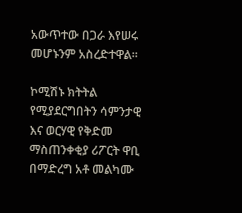አውጥተው በጋራ እየሠሩ መሆኑንም አስረድተዋል።

ኮሚሽኑ ክትትል የሚያደርግበትን ሳምንታዊ እና ወርሃዊ የቅድመ ማስጠንቀቂያ ሪፖርት ዋቢ በማድረግ አቶ መልካሙ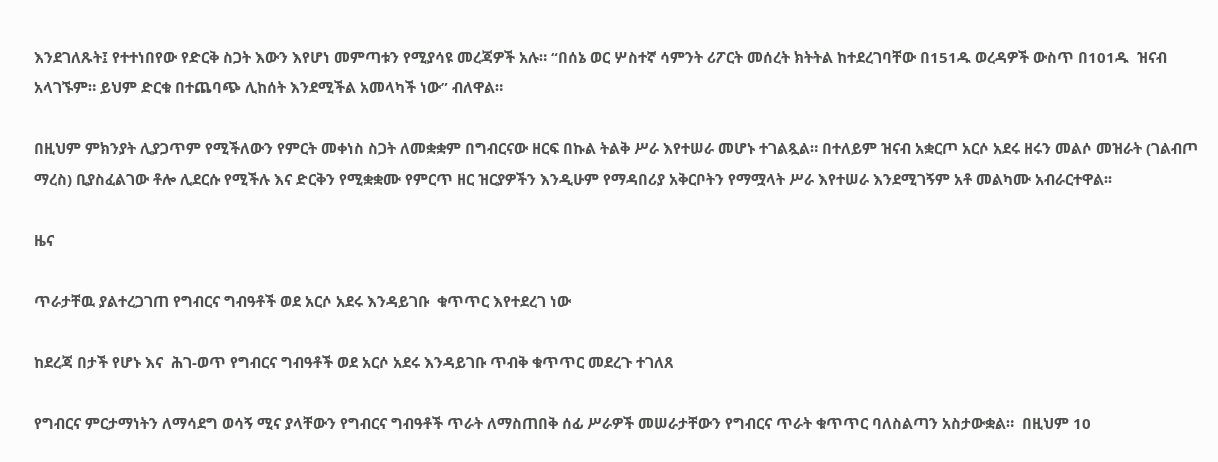እንደገለጹት፤ የተተነበየው የድርቅ ስጋት እውን እየሆነ መምጣቱን የሚያሳዩ መረጃዎች አሉ። “በሰኔ ወር ሦስተኛ ሳምንት ሪፖርት መሰረት ክትትል ከተደረገባቸው በ151ዱ ወረዳዎች ውስጥ በ101ዱ  ዝናብ አላገኙም። ይህም ድርቁ በተጨባጭ ሊከሰት እንደሚችል አመላካች ነው” ብለዋል።

በዚህም ምክንያት ሊያጋጥም የሚችለውን የምርት መቀነስ ስጋት ለመቋቋም በግብርናው ዘርፍ በኩል ትልቅ ሥራ እየተሠራ መሆኑ ተገልጿል። በተለይም ዝናብ አቋርጦ አርሶ አደሩ ዘሩን መልሶ መዝራት (ገልብጦ ማረስ) ቢያስፈልገው ቶሎ ሊደርሱ የሚችሉ እና ድርቅን የሚቋቋሙ የምርጥ ዘር ዝርያዎችን እንዲሁም የማዳበሪያ አቅርቦትን የማሟላት ሥራ እየተሠራ እንደሚገኝም አቶ መልካሙ አብራርተዋል፡፡

ዜና

ጥራታቸዉ ያልተረጋገጠ የግብርና ግብዓቶች ወደ አርሶ አደሩ እንዳይገቡ  ቁጥጥር እየተደረገ ነው

ከደረጃ በታች የሆኑ እና  ሕገ-ወጥ የግብርና ግብዓቶች ወደ አርሶ አደሩ እንዳይገቡ ጥብቅ ቁጥጥር መደረጉ ተገለጸ

የግብርና ምርታማነትን ለማሳደግ ወሳኝ ሚና ያላቸውን የግብርና ግብዓቶች ጥራት ለማስጠበቅ ሰፊ ሥራዎች መሠራታቸውን የግብርና ጥራት ቁጥጥር ባለስልጣን አስታውቋል።  በዚህም 10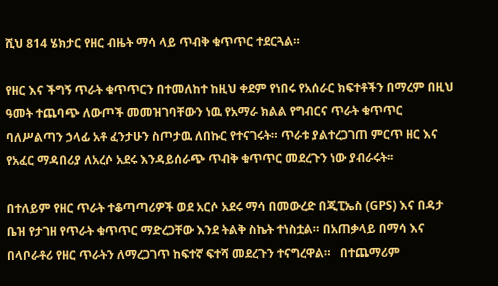ሺህ 814 ሄክታር የዘር ብዜት ማሳ ላይ ጥብቅ ቁጥጥር ተደርጓል።

የዘር እና ችግኝ ጥራት ቁጥጥርን በተመለከተ ከዚህ ቀደም የነበሩ የአሰራር ክፍተቶችን በማረም በዚህ ዓመት ተጨባጭ ለውጦች መመዝገባቸውን ነዉ የአማራ ክልል የግብርና ጥራት ቁጥጥር ባለሥልጣን ኃላፊ አቶ ፈንታሁን ስጦታዉ ለበኩር የተናገሩት። ጥራቱ ያልተረጋገጠ ምርጥ ዘር እና የአፈር ማዳበሪያ ለአረሶ አደሩ እንዳይሰራጭ ጥብቅ ቁጥጥር መደረጉን ነው ያብራሩት፡፡

በተለይም የዘር ጥራት ተቆጣጣሪዎች ወደ አርሶ አደሩ ማሳ በመውረድ በጂፒኤስ (GPS) እና በዳታ ቤዝ የታገዘ የጥራት ቁጥጥር ማድረጋቸው እንደ ትልቅ ስኬት ተነስቷል። በአጠቃላይ በማሳ እና በላቦራቶሪ የዘር ጥራትን ለማረጋገጥ ከፍተኛ ፍተሻ መደረጉን ተናግረዋል።   በተጨማሪም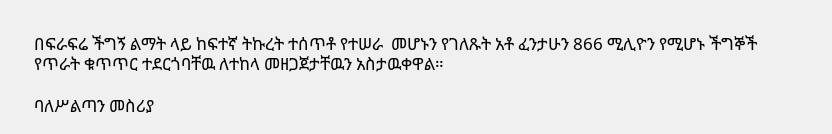በፍራፍሬ ችግኝ ልማት ላይ ከፍተኛ ትኩረት ተሰጥቶ የተሠራ  መሆኑን የገለጹት አቶ ፈንታሁን 866 ሚሊዮን የሚሆኑ ችግኞች የጥራት ቁጥጥር ተደርጎባቸዉ ለተከላ መዘጋጀታቸዉን አስታዉቀዋል።

ባለሥልጣን መስሪያ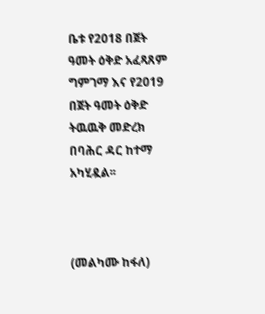ቤቱ የ2018 በጀት ዓመት ዕቅድ አፈጻጸም ግምገማ እና የ2019 በጀት ዓመት ዕቅድ ትዉዉቅ መድረክ በባሕር ዳር ከተማ አካሂዷል፡፡



(መልካሙ ከፋለ)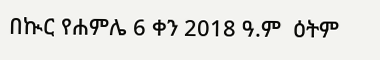በኲር የሐምሌ 6 ቀን 2018 ዓ.ም  ዕትም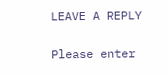LEAVE A REPLY

Please enter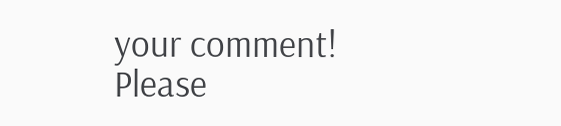your comment!
Please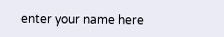enter your name here